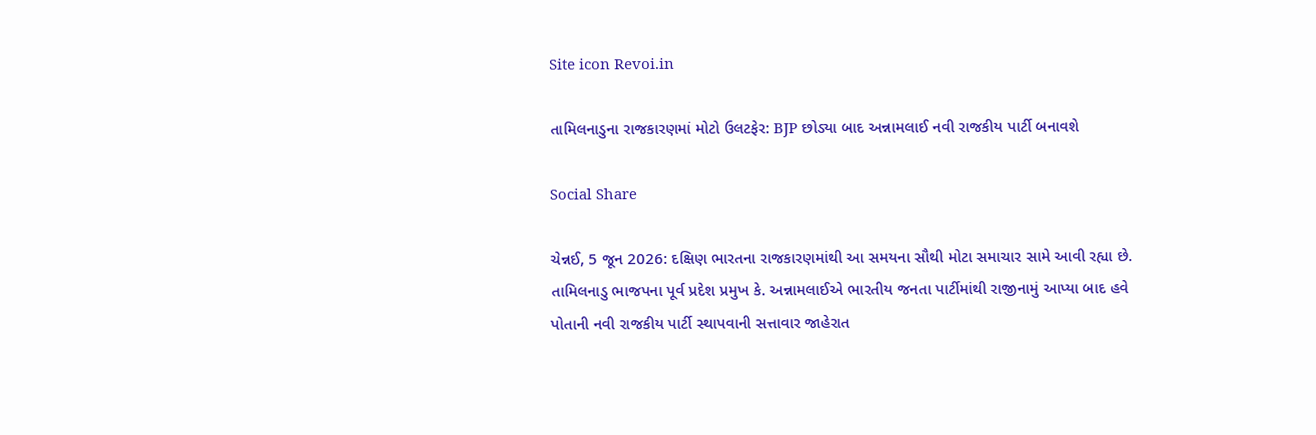Site icon Revoi.in

તામિલનાડુના રાજકારણમાં મોટો ઉલટફેર: BJP છોડ્યા બાદ અન્નામલાઈ નવી રાજકીય પાર્ટી બનાવશે

Social Share

ચેન્નઈ, 5 જૂન 2026: દક્ષિણ ભારતના રાજકારણમાંથી આ સમયના સૌથી મોટા સમાચાર સામે આવી રહ્યા છે. તામિલનાડુ ભાજપના પૂર્વ પ્રદેશ પ્રમુખ કે. અન્નામલાઈએ ભારતીય જનતા પાર્ટીમાંથી રાજીનામું આપ્યા બાદ હવે પોતાની નવી રાજકીય પાર્ટી સ્થાપવાની સત્તાવાર જાહેરાત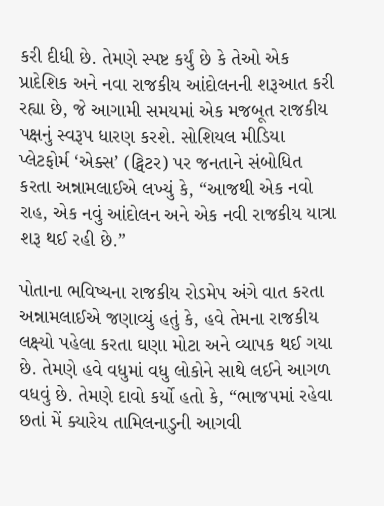કરી દીધી છે. તેમણે સ્પષ્ટ કર્યું છે કે તેઓ એક પ્રાદેશિક અને નવા રાજકીય આંદોલનની શરૂઆત કરી રહ્યા છે, જે આગામી સમયમાં એક મજબૂત રાજકીય પક્ષનું સ્વરૂપ ધારણ કરશે. સોશિયલ મીડિયા પ્લેટફોર્મ ‘એક્સ’ (ટ્વિટર) પર જનતાને સંબોધિત કરતા અન્નામલાઈએ લખ્યું કે, “આજથી એક નવો રાહ, એક નવું આંદોલન અને એક નવી રાજકીય યાત્રા શરૂ થઈ રહી છે.”

પોતાના ભવિષ્યના રાજકીય રોડમેપ અંગે વાત કરતા અન્નામલાઈએ જણાવ્યું હતું કે, હવે તેમના રાજકીય લક્ષ્યો પહેલા કરતા ઘણા મોટા અને વ્યાપક થઈ ગયા છે. તેમણે હવે વધુમાં વધુ લોકોને સાથે લઈને આગળ વધવું છે. તેમણે દાવો કર્યો હતો કે, “ભાજપમાં રહેવા છતાં મેં ક્યારેય તામિલનાડુની આગવી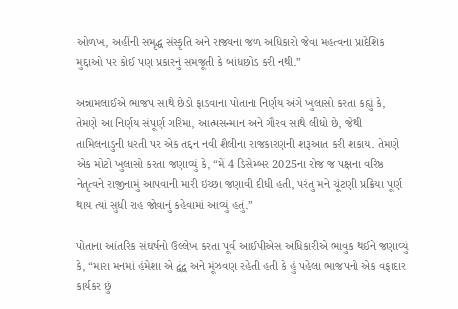ઓળખ, અહીંની સમૃદ્ધ સંસ્કૃતિ અને રાજ્યના જળ અધિકારો જેવા મહત્વના પ્રાદેશિક મુદ્દાઓ પર કોઈ પણ પ્રકારનું સમજૂતી કે બાંધછોડ કરી નથી.”

અન્નામલાઈએ ભાજપ સાથે છેડો ફાડવાના પોતાના નિર્ણય અંગે ખુલાસો કરતા કહ્યું કે, તેમણે આ નિર્ણય સંપૂર્ણ ગરિમા, આત્મસન્માન અને ગૌરવ સાથે લીધો છે, જેથી તામિલનાડુની ધરતી પર એક તદ્દન નવી શૈલીના રાજકારણની શરૂઆત કરી શકાય. તેમણે એક મોટો ખુલાસો કરતા જણાવ્યું કે, “મેં 4 ડિસેમ્બર 2025ના રોજ જ પક્ષના વરિષ્ઠ નેતૃત્વને રાજીનામું આપવાની મારી ઇચ્છા જણાવી દીધી હતી, પરંતુ મને ચૂંટણી પ્રક્રિયા પૂર્ણ થાય ત્યાં સુધી રાહ જોવાનું કહેવામાં આવ્યું હતું.”

પોતાના આંતરિક સંઘર્ષનો ઉલ્લેખ કરતા પૂર્વ આઈપીએસ અધિકારીએ ભાવુક થઈને જણાવ્યું કે, “મારા મનમાં હંમેશા એ દ્વંદ્વ અને મૂંઝવણ રહેતી હતી કે હું પહેલા ભાજપનો એક વફાદાર કાર્યકર છું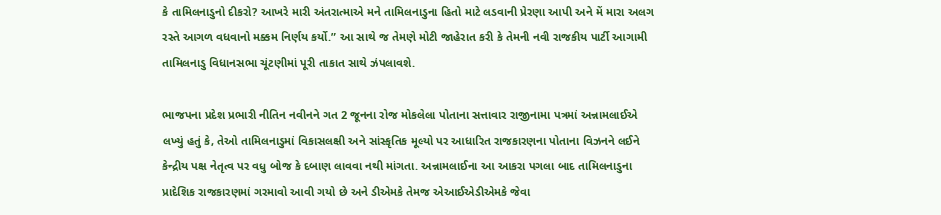કે તામિલનાડુનો દીકરો? આખરે મારી અંતરાત્માએ મને તામિલનાડુના હિતો માટે લડવાની પ્રેરણા આપી અને મેં મારા અલગ રસ્તે આગળ વધવાનો મક્કમ નિર્ણય કર્યો.” આ સાથે જ તેમણે મોટી જાહેરાત કરી કે તેમની નવી રાજકીય પાર્ટી આગામી તામિલનાડુ વિધાનસભા ચૂંટણીમાં પૂરી તાકાત સાથે ઝંપલાવશે.

ભાજપના પ્રદેશ પ્રભારી નીતિન નવીનને ગત 2 જૂનના રોજ મોકલેલા પોતાના સત્તાવાર રાજીનામા પત્રમાં અન્નામલાઈએ લખ્યું હતું કે, તેઓ તામિલનાડુમાં વિકાસલક્ષી અને સાંસ્કૃતિક મૂલ્યો પર આધારિત રાજકારણના પોતાના વિઝનને લઈને કેન્દ્રીય પક્ષ નેતૃત્વ પર વધુ બોજ કે દબાણ લાવવા નથી માંગતા. અન્નામલાઈના આ આકરા પગલા બાદ તામિલનાડુના પ્રાદેશિક રાજકારણમાં ગરમાવો આવી ગયો છે અને ડીએમકે તેમજ એઆઈએડીએમકે જેવા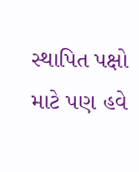સ્થાપિત પક્ષો માટે પણ હવે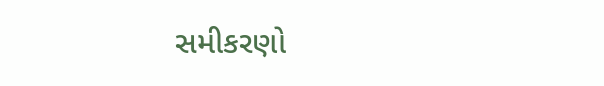સમીકરણો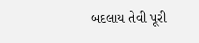બદલાય તેવી પૂરી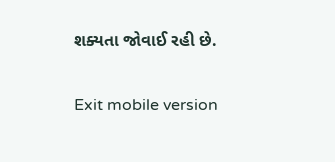શક્યતા જોવાઈ રહી છે.

Exit mobile version